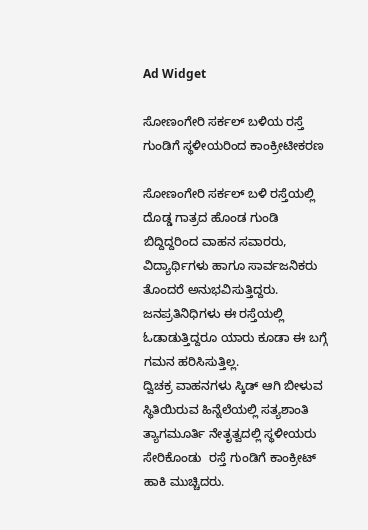Ad Widget

ಸೋಣಂಗೇರಿ ಸರ್ಕಲ್ ಬಳಿಯ ರಸ್ತೆ ಗುಂಡಿಗೆ ಸ್ಥಳೀಯರಿಂದ ಕಾಂಕ್ರೀಟೀಕರಣ

ಸೋಣಂಗೇರಿ ಸರ್ಕಲ್ ಬಳಿ ರಸ್ತೆಯಲ್ಲಿ ದೊಡ್ಡ ಗಾತ್ರದ ಹೊಂಡ ಗುಂಡಿ ಬಿದ್ದಿದ್ದರಿಂದ ವಾಹನ ಸವಾರರು, ವಿದ್ಯಾರ್ಥಿಗಳು ಹಾಗೂ ಸಾರ್ವಜನಿಕರು ತೊಂದರೆ ಅನುಭವಿಸುತ್ತಿದ್ದರು. ಜನಪ್ರತಿನಿಧಿಗಳು ಈ ರಸ್ತೆಯಲ್ಲಿ ಓಡಾಡುತ್ತಿದ್ದರೂ ಯಾರು ಕೂಡಾ ಈ ಬಗ್ಗೆ  ಗಮನ ಹರಿಸಿಸುತ್ತಿಲ್ಲ.
ದ್ವಿಚಕ್ರ ವಾಹನಗಳು ಸ್ಕಿಡ್ ಆಗಿ ಬೀಳುವ ಸ್ಥಿತಿಯಿರುವ ಹಿನ್ನೆಲೆಯಲ್ಲಿ ಸತ್ಯಶಾಂತಿ ತ್ಯಾಗಮೂರ್ತಿ ನೇತೃತ್ವದಲ್ಲಿ ಸ್ಥಳೀಯರು ಸೇರಿಕೊಂಡು  ರಸ್ತೆ ಗುಂಡಿಗೆ ಕಾಂಕ್ರೀಟ್ ಹಾಕಿ ಮುಚ್ಚಿದರು.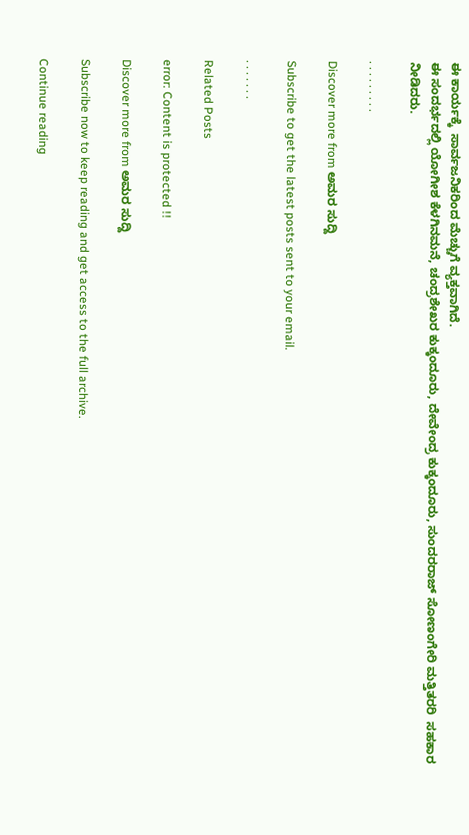ಈ ಕಾರ್ಯಕ್ಕೆ  ಸಾರ್ವಜನಿಕರಿಂದ ಮೆಚ್ಚುಗೆ ವ್ಯಕ್ತವಾಗಿದೆ.
ಈ ಸಂದರ್ಭದಲ್ಲಿ ಯೋಗೀಶ ಕೆಳಗಿನಮನೆ, ಚಂದ್ರಶೇಖರ ಕುಕ್ಕಂದೂರು, ದೇವೇಂದ್ರ ಕುಕ್ಕಂದೂರು, ಸುಂದರರಾಜ್ ಸೋಣಂಗೇರಿ ಮತ್ತಿತರರಿ  ಸಹಕಾರ ನೀಡಿದರು.

. . . . . . . . .

Discover more from ಅಮರ ಸುದ್ದಿ

Subscribe to get the latest posts sent to your email.

. . . . . . .

Related Posts

error: Content is protected !!

Discover more from ಅಮರ ಸುದ್ದಿ

Subscribe now to keep reading and get access to the full archive.

Continue reading